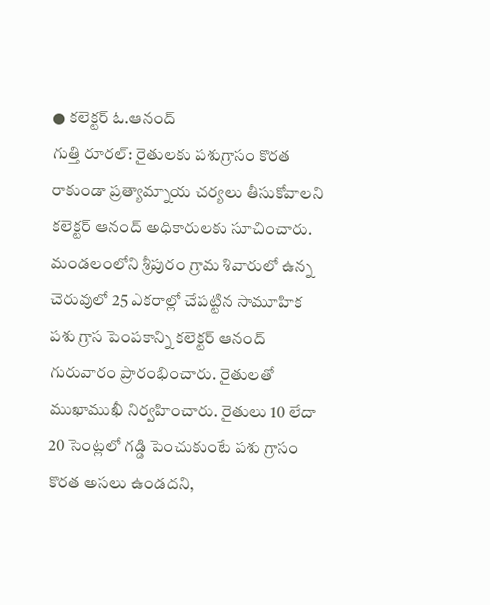● కలెక్టర్ ఓ.ఆనంద్
గుత్తి రూరల్: రైతులకు పశుగ్రాసం కొరత రాకుండా ప్రత్యామ్నాయ చర్యలు తీసుకోవాలని కలెక్టర్ ఆనంద్ అధికారులకు సూచించారు. మండలంలోని శ్రీపురం గ్రామ శివారులో ఉన్న చెరువులో 25 ఎకరాల్లో చేపట్టిన సామూహిక పశు గ్రాస పెంపకాన్ని కలెక్టర్ ఆనంద్ గురువారం ప్రారంభించారు. రైతులతో ముఖాముఖీ నిర్వహించారు. రైతులు 10 లేదా 20 సెంట్లలో గడ్డి పెంచుకుంటే పశు గ్రాసం కొరత అసలు ఉండదని,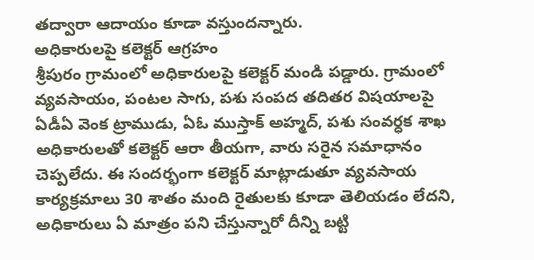తద్వారా ఆదాయం కూడా వస్తుందన్నారు.
అధికారులపై కలెక్టర్ ఆగ్రహం
శ్రీపురం గ్రామంలో అధికారులపై కలెక్టర్ మండి పడ్డారు. గ్రామంలో వ్యవసాయం, పంటల సాగు, పశు సంపద తదితర విషయాలపై ఏడీఏ వెంక ట్రాముడు, ఏఓ ముస్తాక్ అహ్మద్, పశు సంవర్ధక శాఖ అధికారులతో కలెక్టర్ ఆరా తీయగా, వారు సరైన సమాధానం చెప్పలేదు. ఈ సందర్భంగా కలెక్టర్ మాట్లాడుతూ వ్యవసాయ కార్యక్రమాలు 30 శాతం మంది రైతులకు కూడా తెలియడం లేదని, అధికారులు ఏ మాత్రం పని చేస్తున్నారో దీన్ని బట్టి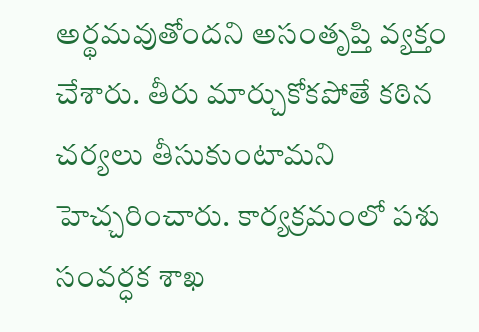అర్థమవుతోందని అసంతృప్తి వ్యక్తం చేశారు. తీరు మార్చుకోకపోతే కఠిన చర్యలు తీసుకుంటామని హెచ్చరించారు. కార్యక్రమంలో పశు సంవర్ధక శాఖ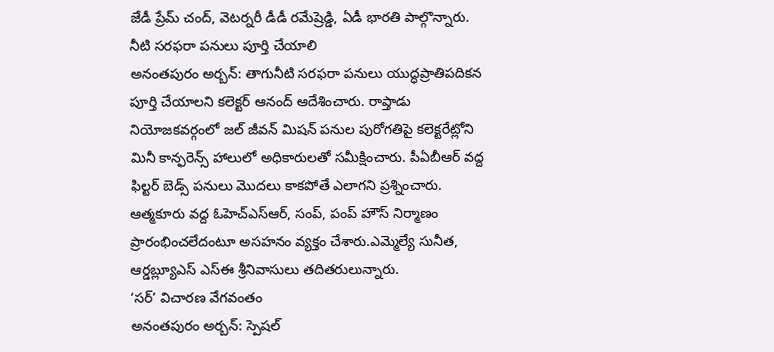జేడీ ప్రేమ్ చంద్, వెటర్నరీ డీడీ రమేష్రెడ్డి, ఏడీ భారతి పాల్గొన్నారు.
నీటి సరఫరా పనులు పూర్తి చేయాలి
అనంతపురం అర్బన్: తాగునీటి సరఫరా పనులు యుద్ధప్రాతిపదికన పూర్తి చేయాలని కలెక్టర్ ఆనంద్ ఆదేశించారు. రాప్తాడు నియోజకవర్గంలో జల్ జీవన్ మిషన్ పనుల పురోగతిపై కలెక్టరేట్లోని మినీ కాన్ఫరెన్స్ హాలులో అధికారులతో సమీక్షించారు. పీఏబీఆర్ వద్ద ఫిల్టర్ బెడ్స్ పనులు మొదలు కాకపోతే ఎలాగని ప్రశ్నించారు. ఆత్మకూరు వద్ద ఓహెచ్ఎస్ఆర్, సంప్, పంప్ హౌస్ నిర్మాణం ప్రారంభించలేదంటూ అసహనం వ్యక్తం చేశారు.ఎమ్మెల్యే సునీత, ఆర్డబ్ల్యూఎస్ ఎస్ఈ శ్రీనివాసులు తదితరులున్నారు.
‘సర్’ విచారణ వేగవంతం
అనంతపురం అర్బన్: స్పెషల్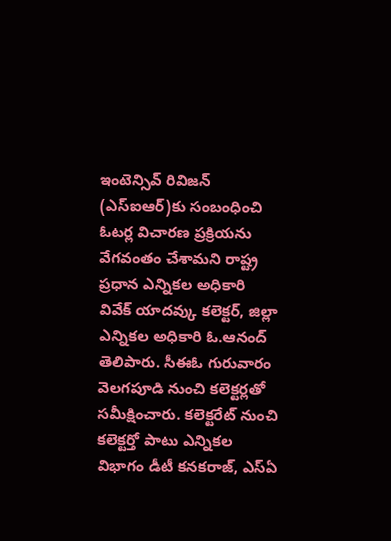ఇంటెన్సివ్ రివిజన్ (ఎస్ఐఆర్)కు సంబంధించి ఓటర్ల విచారణ ప్రక్రియను వేగవంతం చేశామని రాష్ట్ర ప్రధాన ఎన్నికల అధికారి వివేక్ యాదవ్కు కలెక్టర్, జిల్లా ఎన్నికల అధికారి ఓ.ఆనంద్ తెలిపారు. సీఈఓ గురువారం వెలగపూడి నుంచి కలెక్టర్లతో సమీక్షించారు. కలెక్టరేట్ నుంచి కలెక్టర్తో పాటు ఎన్నికల విభాగం డీటీ కనకరాజ్, ఎస్ఏ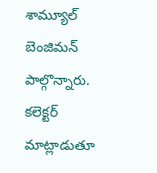శామ్యూల్ బెంజిమన్ పాల్గొన్నారు. కలెక్టర్ మాట్లాడుతూ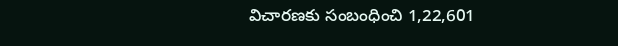విచారణకు సంబంధించి 1,22,601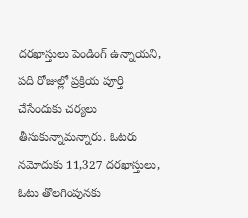దరఖాస్తులు పెండింగ్ ఉన్నాయని, పది రోజుల్లో ప్రక్రియ పూర్తి చేసేందుకు చర్యలు తీసుకున్నామన్నారు. ఓటరు నమోదుకు 11,327 దరఖాస్తులు, ఓటు తొలగింపునకు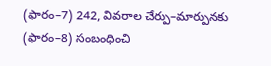(ఫారం–7) 242, వివరాల చేర్పు–మార్పునకు (ఫారం–8) సంబంధించి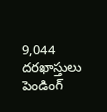9,044 దరఖాస్తులు పెండింగ్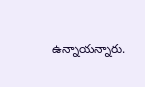ఉన్నాయన్నారు.